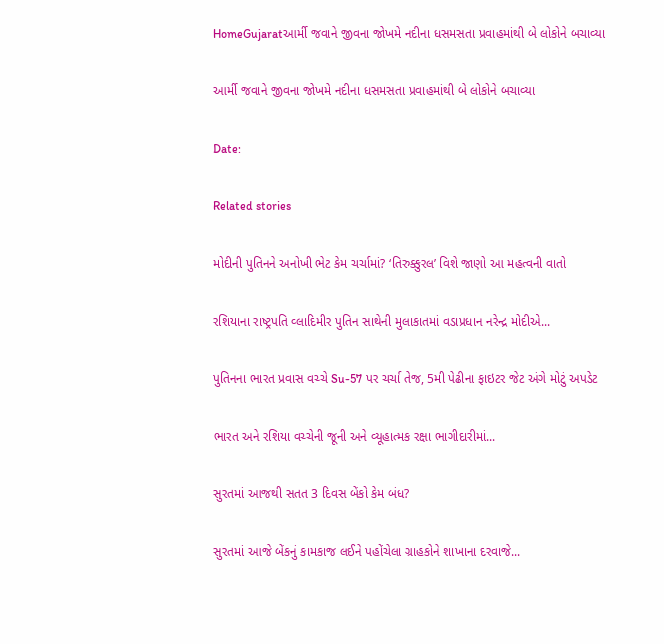HomeGujaratઆર્મી જવાને જીવના જોખમે નદીના ધસમસતા પ્રવાહમાંથી બે લોકોને બચાવ્યા

આર્મી જવાને જીવના જોખમે નદીના ધસમસતા પ્રવાહમાંથી બે લોકોને બચાવ્યા

Date:

Related stories

મોદીની પુતિનને અનોખી ભેટ કેમ ચર્ચામાં? ‘તિરુક્કુરલ’ વિશે જાણો આ મહત્વની વાતો

રશિયાના રાષ્ટ્રપતિ વ્લાદિમીર પુતિન સાથેની મુલાકાતમાં વડાપ્રધાન નરેન્દ્ર મોદીએ...

પુતિનના ભારત પ્રવાસ વચ્ચે Su-57 પર ચર્ચા તેજ, 5મી પેઢીના ફાઇટર જેટ અંગે મોટું અપડેટ

ભારત અને રશિયા વચ્ચેની જૂની અને વ્યૂહાત્મક રક્ષા ભાગીદારીમાં...

સુરતમાં આજથી સતત 3 દિવસ બેંકો કેમ બંધ?

સુરતમાં આજે બેંકનું કામકાજ લઈને પહોંચેલા ગ્રાહકોને શાખાના દરવાજે...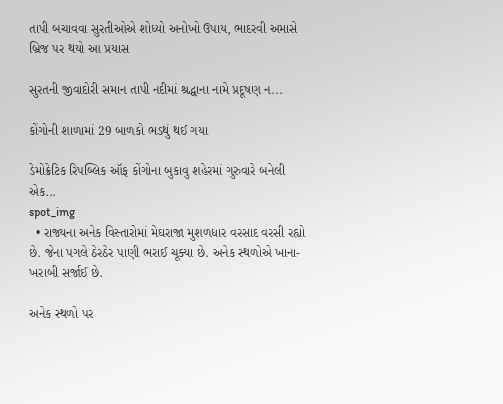તાપી બચાવવા સુરતીઓએ શોધ્યો અનોખો ઉપાય, ભાદરવી અમાસે બ્રિજ પર થયો આ પ્રયાસ

સુરતની જીવાદોરી સમાન તાપી નદીમાં શ્રદ્ધાના નામે પ્રદૂષણ ન...

કોંગોની શાળામાં 29 બાળકો ભડથું થઈ ગયા

ડેમોક્રેટિક રિપબ્લિક ઑફ કોંગોના બુકાવુ શહેરમાં ગુરુવારે બનેલી એક...
spot_img
  • રાજ્યના અનેક વિસ્તારોમાં મેઘરાજા મુશળધાર વરસાદ વરસી રહ્યો છે. જેના પગલે ઠેરઠેર પાણી ભરાઈ ચૂક્યા છે. અનેક સ્થળોએ ખાના-ખરાબી સર્જાઈ છે.

અનેક સ્થળો પર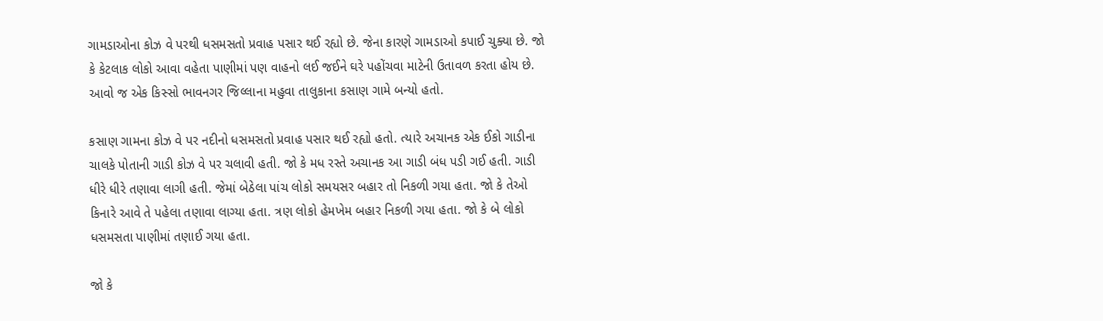ગામડાઓના કોઝ વે પરથી ધસમસતો પ્રવાહ પસાર થઈ રહ્યો છે. જેના કારણે ગામડાઓ કપાઈ ચુક્યા છે. જો કે કેટલાક લોકો આવા વહેતા પાણીમાં પણ વાહનો લઈ જઈને ઘરે પહોંચવા માટેની ઉતાવળ કરતા હોય છે. આવો જ એક કિસ્સો ભાવનગર જિલ્લાના મહુવા તાલુકાના કસાણ ગામે બન્યો હતો.

કસાણ ગામના કોઝ વે પર નદીનો ધસમસતો પ્રવાહ પસાર થઈ રહ્યો હતો. ત્યારે અચાનક એક ઈકો ગાડીના ચાલકે પોતાની ગાડી કોઝ વે પર ચલાવી હતી. જો કે મધ રસ્તે અચાનક આ ગાડી બંધ પડી ગઈ હતી. ગાડી ધીરે ધીરે તણાવા લાગી હતી. જેમાં બેઠેલા પાંચ લોકો સમયસર બહાર તો નિકળી ગયા હતા. જો કે તેઓ કિનારે આવે તે પહેલા તણાવા લાગ્યા હતા. ત્રણ લોકો હેમખેમ બહાર નિકળી ગયા હતા. જો કે બે લોકો ધસમસતા પાણીમાં તણાઈ ગયા હતા.

જો કે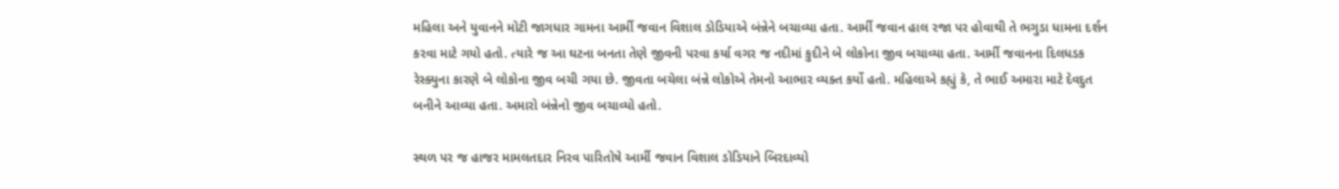મહિલા અને યુવાનને મોટી જાગધાર ગામના આર્મી જવાન વિશાલ ડોડિયાએ બંન્નેને બચાવ્યા હતા. આર્મી જવાન હાલ રજા પર હોવાથી તે ભગુડા ધામના દર્શન કરવા માટે ગયો હતો. ત્યારે જ આ ઘટના બનતા તેણે જીવની પરવા કર્યા વગર જ નદીમાં કુદીને બે લોકોના જીવ બચાવ્યા હતા. આર્મી જવાનના દિલધડક રેસ્ક્યુના કારણે બે લોકોના જીવ બચી ગયા છે. જીવતા બચેલા બંન્ને લોકોએ તેમનો આભાર વ્યક્ત કર્યો હતો. મહિલાએ કહ્યું કે, તે ભાઈ અમારા માટે દેવદુત બનીને આવ્યા હતા. અમારો બંન્નેનો જીવ બચાવ્યો હતો.

સ્થળ પર જ હાજર મામલતદાર નિરવ પારિતોષે આર્મી જવાન વિશાલ ડોડિયાને બિરદાવ્યો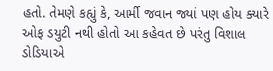હતો. તેમણે કહ્યું કે, આર્મી જવાન જ્યાં પણ હોય ક્યારે ઓફ ડયુટી નથી હોતો આ કહેવત છે પરંતુ વિશાલ ડોડિયાએ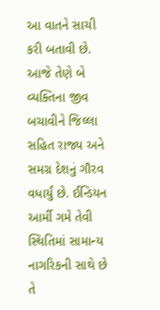આ વાતને સાચી કરી બતાવી છે. આજે તેણે બે વ્યક્તિના જીવ બચાવીને જિલ્લા સહિત રાજ્ય અને સમગ્ર દેશનું ગૌરવ વધાર્યું છે. ઈન્ડિયન આર્મી ગમે તેવી સ્થિતિમાં સામાન્ય નાગરિકની સાથે છે તે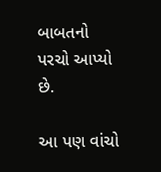બાબતનો પરચો આપ્યો છે.

આ પણ વાંચો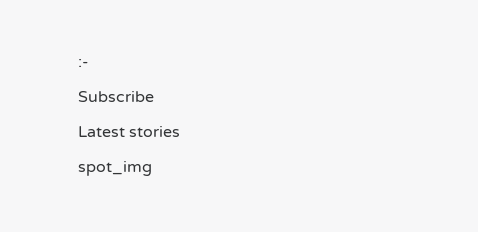:-

Subscribe

Latest stories

spot_img